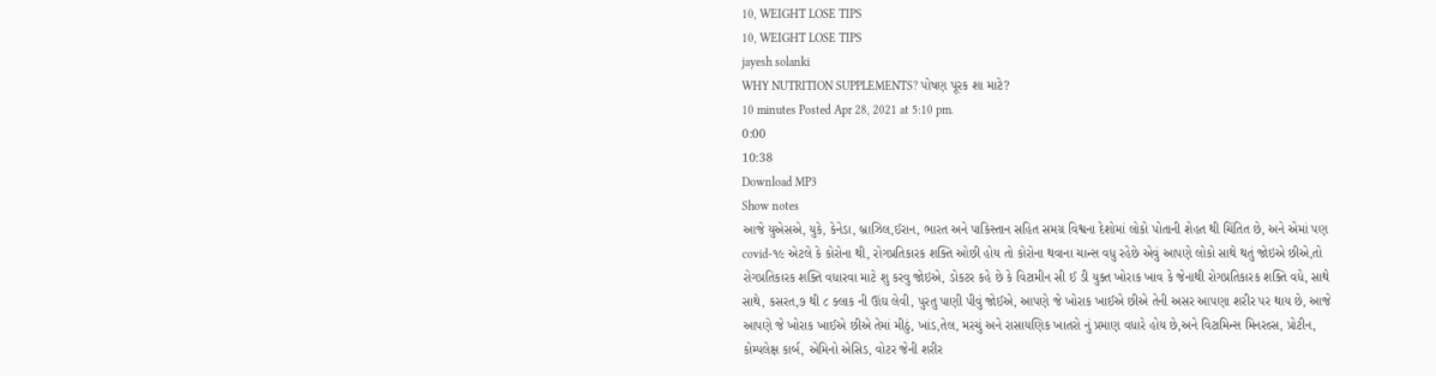10, WEIGHT LOSE TIPS
10, WEIGHT LOSE TIPS
jayesh solanki
WHY NUTRITION SUPPLEMENTS? પોષણ પૂરક શા માટે?
10 minutes Posted Apr 28, 2021 at 5:10 pm.
0:00
10:38
Download MP3
Show notes
આજે યુએસએ, યુકે, કેનેડા, બ્રાઝિલ,ઈરાન, ભારત અને પાકિસ્તાન સહિત સમગ્ર વિશ્વના દેશોમાં લોકો પોતાની શેહત થી ચિંતિત છે, અને એમાં પણ covid-૧૯ એટલે કે કોરોના થી, રોગપ્રતિકારક શક્તિ ઓછી હોય તો કોરોના થવાના ચાન્સ વધુ રહેછે એવું આપણે લોકો સાથે થતું જોઇએ છીએ,તો રોગપ્રતિકારક શક્તિ વધારવા માટે શુ કરવુ જોઇએ, ડોકટર કહે છે કે વિટામીન સી ઈ ડી યુક્ત ખોરાક ખાવ કે જેનાથી રોગપ્રતિકારક શક્તિ વધે, સાથે સાથે, કસરત,૭ થી ૮ ક્લાક ની ઊંઘ લેવી, પુરતુ પાણી પીવું જોઈએ, આપણે જે ખોરાક ખાઈએ છીએ તેની અસર આપણા શરીર પર થાય છે, આજે આપણે જે ખોરાક ખાઈએ છીએ તેમાં મીઠું, ખાંડ,તેલ, મરચું અને રાસાયણિક ખાતરો નું પ્રમાણ વધારે હોય છે,અને વિટામિન્સ મિનરલ્સ, પ્રોટીન, કોમ્પલેક્ષ કાર્બ, એમિનો એસિડ, વોટર જેની શરીર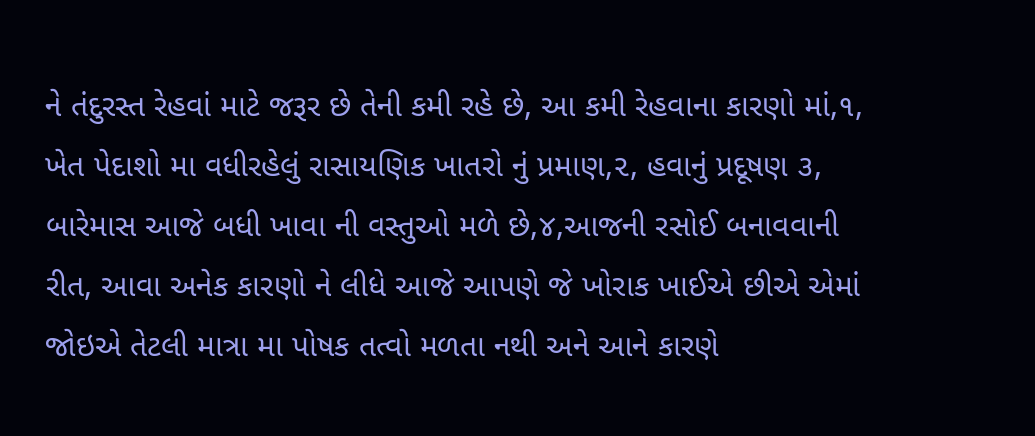ને તંદુરસ્ત રેહવાં માટે જરૂર છે તેની કમી રહે છે, આ કમી રેહવાના કારણો માં,૧, ખેત પેદાશો મા વધીરહેલું રાસાયણિક ખાતરો નું પ્રમાણ,૨, હવાનું પ્રદૂષણ ૩, બારેમાસ આજે બધી ખાવા ની વસ્તુઓ મળે છે,૪,આજની રસોઈ બનાવવાની રીત, આવા અનેક કારણો ને લીધે આજે આપણે જે ખોરાક ખાઈએ છીએ એમાં જોઇએ તેટલી માત્રા મા પોષક તત્વો મળતા નથી અને આને કારણે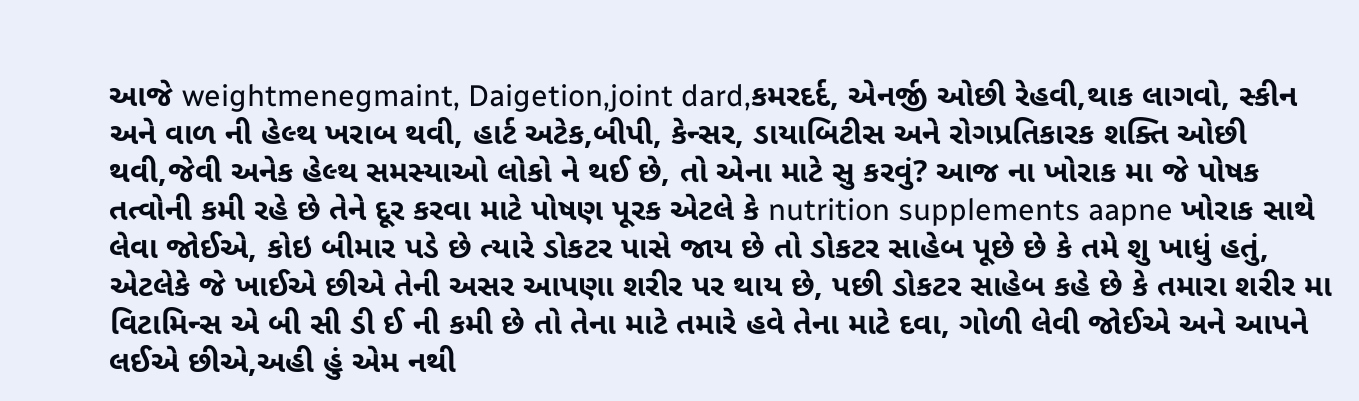આજે weightmenegmaint, Daigetion,joint dard,કમરદર્દ, એનર્જી ઓછી રેહવી,થાક લાગવો, સ્કીન અને વાળ ની હેલ્થ ખરાબ થવી, હાર્ટ અટેક,બીપી, કેન્સર, ડાયાબિટીસ અને રોગપ્રતિકારક શક્તિ ઓછી થવી,જેવી અનેક હેલ્થ સમસ્યાઓ લોકો ને થઈ છે, તો એના માટે સુ કરવું? આજ ના ખોરાક મા જે પોષક તત્વોની કમી રહે છે તેને દૂર કરવા માટે પોષણ પૂરક એટલે કે nutrition supplements aapne ખોરાક સાથે લેવા જોઈએ, કોઇ બીમાર પડે છે ત્યારે ડોકટર પાસે જાય છે તો ડોકટર સાહેબ પૂછે છે કે તમે શુ ખાધું હતું, એટલેકે જે ખાઈએ છીએ તેની અસર આપણા શરીર પર થાય છે, પછી ડોકટર સાહેબ કહે છે કે તમારા શરીર મા વિટામિન્સ એ બી સી ડી ઈ ની કમી છે તો તેના માટે તમારે હવે તેના માટે દવા, ગોળી લેવી જોઈએ અને આપને લઈએ છીએ,અહી હું એમ નથી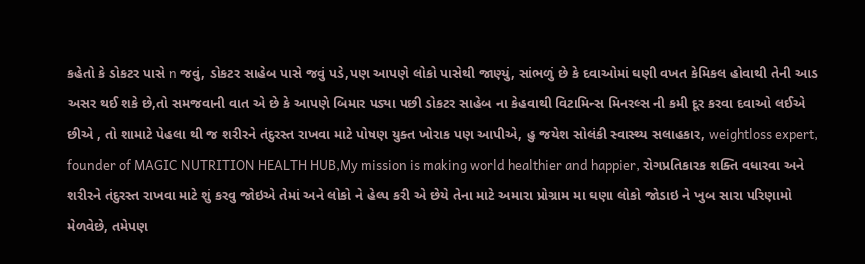કહેતો કે ડોકટર પાસે n જવું, ડોકટર સાહેબ પાસે જવું પડે,પણ આપણે લોકો પાસેથી જાણ્યું, સાંભળું છે કે દવાઓમાં ઘણી વખત કેમિકલ હોવાથી તેની આડ અસર થઈ શકે છે,તો સમજવાની વાત એ છે કે આપણે બિમાર પડ્યા પછી ડોકટર સાહેબ ના કેહવાથી વિટામિન્સ મિનરલ્સ ની કમી દૂર કરવા દવાઓ લઈએ છીએ , તો શામાટે પેહલા થી જ શરીરને તંદુરસ્ત રાખવા માટે પોષણ યુક્ત ખોરાક પણ આપીએ, હુ જયેશ સોલંકી સ્વાસ્થ્ય સલાહકાર, weightloss expert, founder of MAGIC NUTRITION HEALTH HUB,My mission is making world healthier and happier, રોગપ્રતિકારક શક્તિ વધારવા અને શરીરને તંદુરસ્ત રાખવા માટે શું કરવુ જોઇએ તેમાં અને લોકો ને હેલ્પ કરી એ છેયે તેના માટે અમારા પ્રોગ્રામ મા ઘણા લોકો જોડાઇ ને ખુબ સારા પરિણામો મેળવેછે, તમેપણ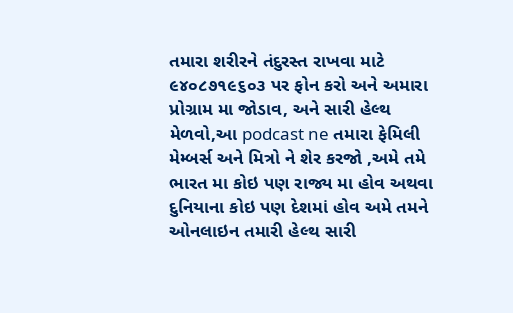તમારા શરીરને તંદુરસ્ત રાખવા માટે ૯૪૦૮૭૧૯૬૦૩ પર ફોન કરો અને અમારા પ્રોગ્રામ મા જોડાવ, અને સારી હેલ્થ મેળવો,આ podcast ne તમારા ફેમિલી મેમ્બર્સ અને મિત્રો ને શેર કરજો ,અમે તમે ભારત મા કોઇ પણ રાજ્ય મા હોવ અથવા દુનિયાના કોઇ પણ દેશમાં હોવ અમે તમને ઓનલાઇન તમારી હેલ્થ સારી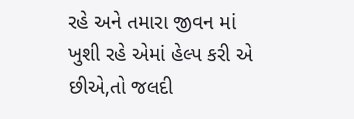રહે અને તમારા જીવન માં ખુશી રહે એમાં હેલ્પ કરી એ છીએ,તો જલદી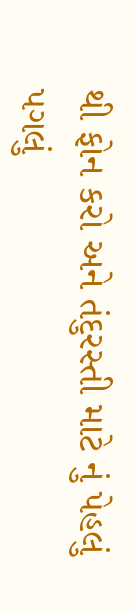થી ફોન કરો અને તંદુરસ્તી માટે નું પેહલું પગલું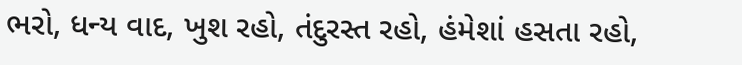ભરો, ધન્ય વાદ, ખુશ રહો, તંદુરસ્ત રહો, હંમેશાં હસતા રહો,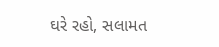ઘરે રહો, સલામત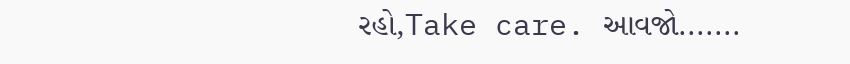રહો,Take care. આવજો.......